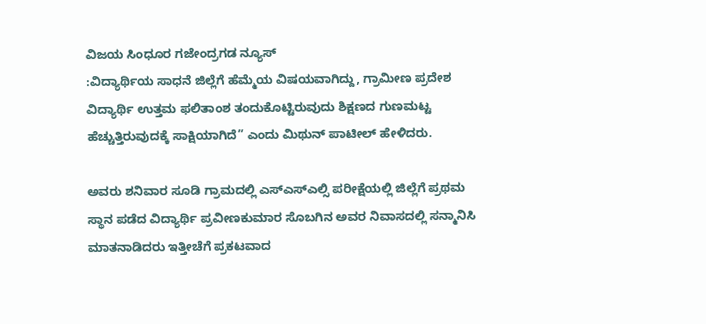ವಿಜಯ ಸಿಂಧೂರ ಗಜೇಂದ್ರಗಡ ನ್ಯೂಸ್
:ವಿದ್ಯಾರ್ಥಿಯ ಸಾಧನೆ ಜಿಲ್ಲೆಗೆ ಹೆಮ್ಮೆಯ ವಿಷಯವಾಗಿದ್ದು, ಗ್ರಾಮೀಣ ಪ್ರದೇಶ ವಿದ್ಯಾರ್ಥಿ ಉತ್ತಮ ಫಲಿತಾಂಶ ತಂದುಕೊಟ್ಟಿರುವುದು ಶಿಕ್ಷಣದ ಗುಣಮಟ್ಟ ಹೆಚ್ಚುತ್ತಿರುವುದಕ್ಕೆ ಸಾಕ್ಷಿಯಾಗಿದೆ” ಎಂದು ಮಿಥುನ್ ಪಾಟೀಲ್ ಹೇಳಿದರು.

ಅವರು ಶನಿವಾರ ಸೂಡಿ ಗ್ರಾಮದಲ್ಲಿ ಎಸ್ಎಸ್ಎಲ್ಸಿ ಪರೀಕ್ಷೆಯಲ್ಲಿ ಜಿಲ್ಲೆಗೆ ಪ್ರಥಮ ಸ್ಥಾನ ಪಡೆದ ವಿದ್ಯಾರ್ಥಿ ಪ್ರವೀಣಕುಮಾರ ಸೊಬಗಿನ ಅವರ ನಿವಾಸದಲ್ಲಿ ಸನ್ಮಾನಿಸಿ ಮಾತನಾಡಿದರು ಇತ್ತೀಚೆಗೆ ಪ್ರಕಟವಾದ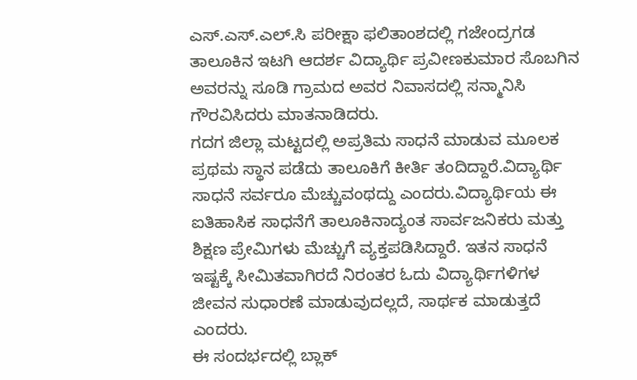ಎಸ್.ಎಸ್.ಎಲ್.ಸಿ ಪರೀಕ್ಷಾ ಫಲಿತಾಂಶದಲ್ಲಿ ಗಜೇಂದ್ರಗಡ ತಾಲೂಕಿನ ಇಟಗಿ ಆದರ್ಶ ವಿದ್ಯಾರ್ಥಿ ಪ್ರವೀಣಕುಮಾರ ಸೊಬಗಿನ ಅವರನ್ನು ಸೂಡಿ ಗ್ರಾಮದ ಅವರ ನಿವಾಸದಲ್ಲಿ ಸನ್ಮಾನಿಸಿ ಗೌರವಿಸಿದರು ಮಾತನಾಡಿದರು.
ಗದಗ ಜಿಲ್ಲಾ ಮಟ್ಟದಲ್ಲಿ ಅಪ್ರತಿಮ ಸಾಧನೆ ಮಾಡುವ ಮೂಲಕ ಪ್ರಥಮ ಸ್ಥಾನ ಪಡೆದು ತಾಲೂಕಿಗೆ ಕೀರ್ತಿ ತಂದಿದ್ದಾರೆ.ವಿದ್ಯಾರ್ಥಿ ಸಾಧನೆ ಸರ್ವರೂ ಮೆಚ್ಚುವಂಥದ್ದು ಎಂದರು.ವಿದ್ಯಾರ್ಥಿಯ ಈ ಐತಿಹಾಸಿಕ ಸಾಧನೆಗೆ ತಾಲೂಕಿನಾದ್ಯಂತ ಸಾರ್ವಜನಿಕರು ಮತ್ತು ಶಿಕ್ಷಣ ಪ್ರೇಮಿಗಳು ಮೆಚ್ಚುಗೆ ವ್ಯಕ್ತಪಡಿಸಿದ್ದಾರೆ. ಇತನ ಸಾಧನೆ ಇಷ್ಟಕ್ಕೆ ಸೀಮಿತವಾಗಿರದೆ ನಿರಂತರ ಓದು ವಿದ್ಯಾರ್ಥಿಗಳಿಗಳ ಜೀವನ ಸುಧಾರಣೆ ಮಾಡುವುದಲ್ಲದೆ, ಸಾರ್ಥಕ ಮಾಡುತ್ತದೆ ಎಂದರು.
ಈ ಸಂದರ್ಭದಲ್ಲಿ ಬ್ಲಾಕ್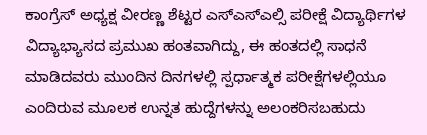ಕಾಂಗ್ರೆಸ್ ಅಧ್ಯಕ್ಷ ವೀರಣ್ಣ ಶೆಟ್ಟರ ಎಸ್ಎಸ್ಎಲ್ಸಿ ಪರೀಕ್ಷೆ ವಿದ್ಯಾರ್ಥಿಗಳ ವಿದ್ಯಾಭ್ಯಾಸದ ಪ್ರಮುಖ ಹಂತವಾಗಿದ್ದು, ಈ ಹಂತದಲ್ಲಿ ಸಾಧನೆ ಮಾಡಿದವರು ಮುಂದಿನ ದಿನಗಳಲ್ಲಿ ಸ್ಪರ್ಧಾತ್ಮಕ ಪರೀಕ್ಷೆಗಳಲ್ಲಿಯೂ ಎಂದಿರುವ ಮೂಲಕ ಉನ್ನತ ಹುದ್ದೆಗಳನ್ನು ಅಲಂಕರಿಸಬಹುದು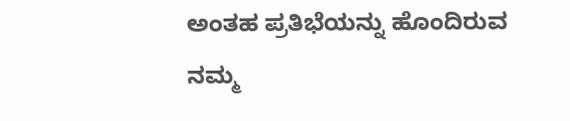ಅಂತಹ ಪ್ರತಿಭೆಯನ್ನು ಹೊಂದಿರುವ ನಮ್ಮ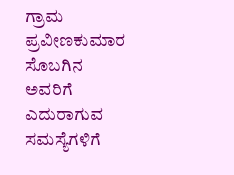ಗ್ರಾಮ ಪ್ರವೀಣಕುಮಾರ ಸೊಬಗಿನ ಅವರಿಗೆ ಎದುರಾಗುವ ಸಮಸ್ಯೆಗಳಿಗೆ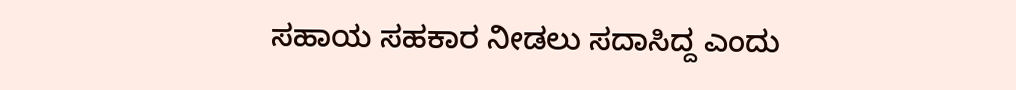ಸಹಾಯ ಸಹಕಾರ ನೀಡಲು ಸದಾಸಿದ್ದ ಎಂದು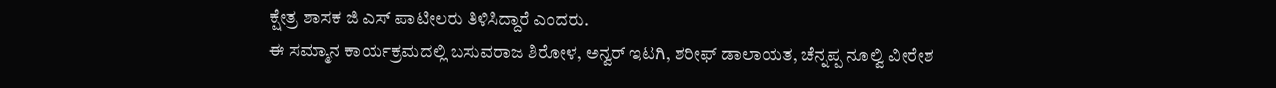ಕ್ಷೇತ್ರ ಶಾಸಕ ಜಿ ಎಸ್ ಪಾಟೀಲರು ತಿಳಿಸಿದ್ದಾರೆ ಎಂದರು.
ಈ ಸಮ್ಮಾನ ಕಾರ್ಯಕ್ರಮದಲ್ಲಿ ಬಸುವರಾಜ ಶಿರೋಳ, ಅನ್ವರ್ ಇಟಗಿ, ಶರೀಫ್ ಡಾಲಾಯತ, ಚೆನ್ನಪ್ಪ ನೂಲ್ವಿ ವೀರೇಶ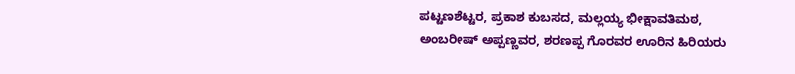ಪಟ್ಟಣಶೆಟ್ಟರ, ಪ್ರಕಾಶ ಕುಬಸದ, ಮಲ್ಲಯ್ಯ ಭೀಕ್ಷಾವತಿಮಠ, ಅಂಬರೀಷ್ ಅಪ್ಪಣ್ಣವರ, ಶರಣಪ್ಪ ಗೊರವರ ಊರಿನ ಹಿರಿಯರು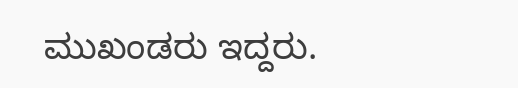ಮುಖಂಡರು ಇದ್ದರು.